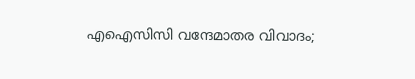എഐസിസി വന്ദേമാതര വിവാദം;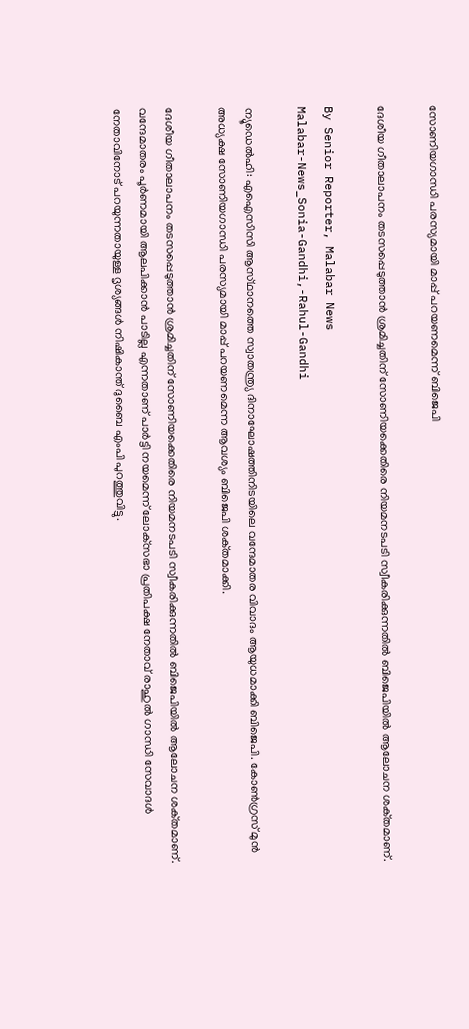സോണിയഗാന്ധി പരസ്യമായി മാപ്പ് പറയണമെന്ന് ബിജെപി

ദേശീയ ഗീതാലാപനം തടസപ്പെടുത്താൻ ശ്രമിച്ചതിന് സോണിയക്കെതിരെ നിയമനടപടി സ്വീകരിക്കുന്നതിൽ ബിജെപിയിൽ ആലോചന ശക്‌തമാണ്.

By Senior Reporter, Malabar News
Malabar-News_Sonia-Gandhi,-Rahul-Gandhi

ന്യൂഡെൽഹി: എഐസിസി ആസ്‌ഥാനത്തെ സ്വാതന്ത്ര്യ ദിനാഘോഷത്തിനിടയിലെ വന്ദേമാതര വിവാദം ആയുധമാക്കി ബിജെപി. കോൺഗ്രസ് മുൻ അധ്യക്ഷ സോണിയഗാന്ധി പരസ്യമായി മാപ്പ് പറയണമെന്ന ആവശ്യം ബിജെപി ശക്‌തമാക്കി.

ദേശീയ ഗീതാലാപനം തടസപ്പെടുത്താൻ ശ്രമിച്ചതിന് സോണിയക്കെതിരെ നിയമനടപടി സ്വീകരിക്കുന്നതിൽ ബിജെപിയിൽ ആലോചന ശക്‌തമാണ്. വന്ദേമാതരം പൂർണമായി ആലപിക്കാൻ പാടില്ല എന്നതാണ് പാർട്ടി നയമെന്ന് ലോക്‌സഭാ പ്രതിപക്ഷ നേതാവ് രാഹുൽ ഗാന്ധി സേവാദൾ നേതാവിനോട് പറയുന്നതായുള്ള ദൃശ്യങ്ങൾ നിഷികാന്ത് ദുബൈ എംപി പുറത്തുവിട്ടു.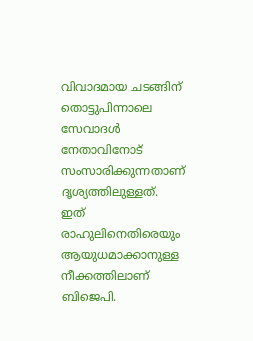വിവാദമായ ചടങ്ങിന് തൊട്ടുപിന്നാലെ സേവാദൾ നേതാവിനോട് സംസാരിക്കുന്നതാണ് ദൃശ്യത്തിലുള്ളത്. ഇത് രാഹുലിനെതിരെയും ആയുധമാക്കാനുള്ള നീക്കത്തിലാണ് ബിജെപി.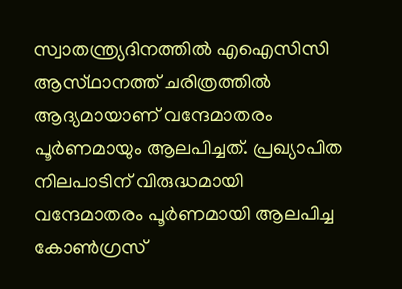സ്വാതന്ത്ര്യദിനത്തിൽ എഐസിസി ആസ്‌ഥാനത്ത് ചരിത്രത്തിൽ ആദ്യമായാണ് വന്ദേമാതരം പൂർണമായും ആലപിച്ചത്. പ്രഖ്യാപിത നിലപാടിന് വിരുദ്ധമായി വന്ദേമാതരം പൂർണമായി ആലപിച്ച കോൺഗ്രസ്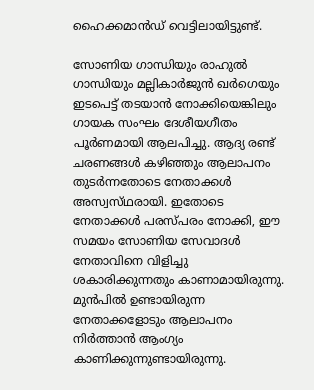ഹൈക്കമാൻഡ് വെട്ടിലായിട്ടുണ്ട്.

സോണിയ ഗാന്ധിയും രാഹുൽ ഗാന്ധിയും മല്ലികാർജുൻ ഖർഗെയും ഇടപെട്ട് തടയാൻ നോക്കിയെങ്കിലും ഗായക സംഘം ദേശീയഗീതം പൂർണമായി ആലപിച്ചു. ആദ്യ രണ്ട് ചരണങ്ങൾ കഴിഞ്ഞും ആലാപനം തുടർന്നതോടെ നേതാക്കൾ അസ്വസ്‌ഥരായി. ഇതോടെ നേതാക്കൾ പരസ്‌പരം നോക്കി, ഈ സമയം സോണിയ സേവാദൾ നേതാവിനെ വിളിച്ചു ശകാരിക്കുന്നതും കാണാമായിരുന്നു. മുൻപിൽ ഉണ്ടായിരുന്ന നേതാക്കളോടും ആലാപനം നിർത്താൻ ആംഗ്യം കാണിക്കുന്നുണ്ടായിരുന്നു.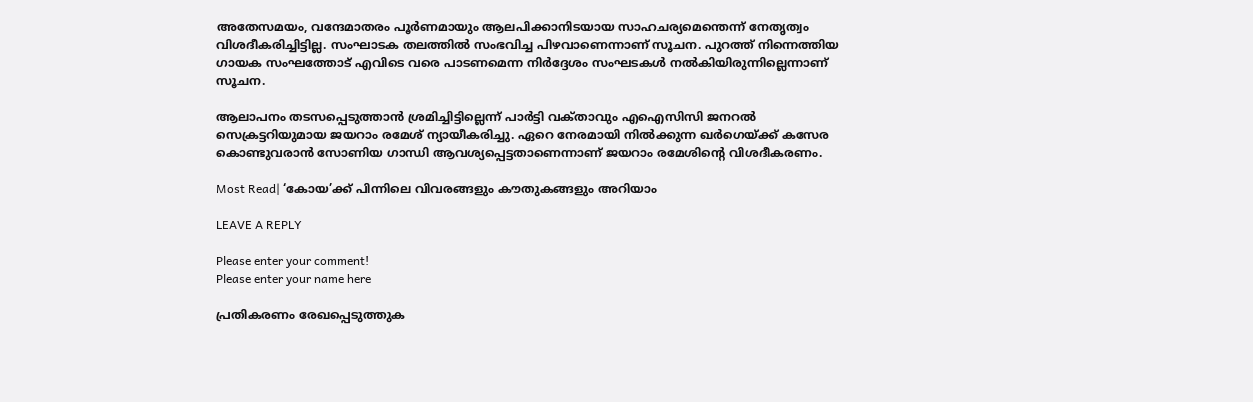അതേസമയം, വന്ദേമാതരം പൂർണമായും ആലപിക്കാനിടയായ സാഹചര്യമെന്തെന്ന് നേതൃത്വം വിശദീകരിച്ചിട്ടില്ല. സംഘാടക തലത്തിൽ സംഭവിച്ച പിഴവാണെന്നാണ് സൂചന. പുറത്ത് നിന്നെത്തിയ ഗായക സംഘത്തോട് എവിടെ വരെ പാടണമെന്ന നിർദ്ദേശം സംഘടകൾ നൽകിയിരുന്നില്ലെന്നാണ് സൂചന.

ആലാപനം തടസപ്പെടുത്താൻ ശ്രമിച്ചിട്ടില്ലെന്ന് പാർട്ടി വക്‌താവും എഐസിസി ജനറൽ സെക്രട്ടറിയുമായ ജയറാം രമേശ് ന്യായീകരിച്ചു. ഏറെ നേരമായി നിൽക്കുന്ന ഖർഗെയ്‌ക്ക് കസേര കൊണ്ടുവരാൻ സോണിയ ഗാന്ധി ആവശ്യപ്പെട്ടതാണെന്നാണ് ജയറാം രമേശിന്റെ വിശദീകരണം.

Most Read| ‘കോയ’ക്ക് പിന്നിലെ വിവരങ്ങളും കൗതുകങ്ങളും അറിയാം

LEAVE A REPLY

Please enter your comment!
Please enter your name here

പ്രതികരണം രേഖപ്പെടുത്തുക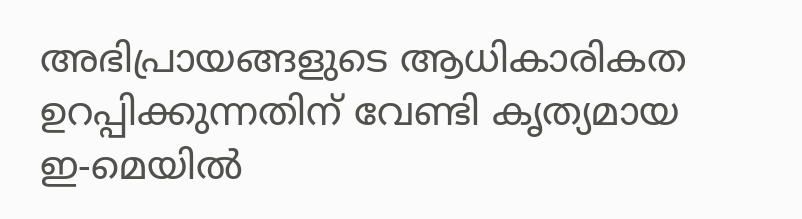അഭിപ്രായങ്ങളുടെ ആധികാരികത ഉറപ്പിക്കുന്നതിന് വേണ്ടി കൃത്യമായ ഇ-മെയിൽ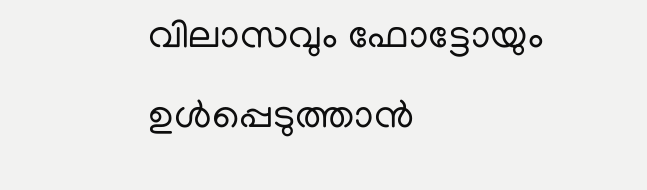വിലാസവും ഫോട്ടോയും ഉൾപ്പെടുത്താൻ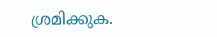ശ്രമിക്കുക.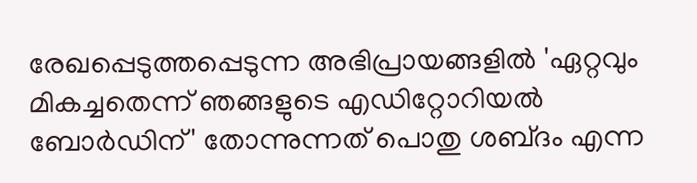രേഖപ്പെടുത്തപ്പെടുന്ന അഭിപ്രായങ്ങളിൽ 'ഏറ്റവും മികച്ചതെന്ന് ഞങ്ങളുടെ എഡിറ്റോറിയൽ ബോർഡിന്' തോന്നുന്നത് പൊതു ശബ്‌ദം എന്ന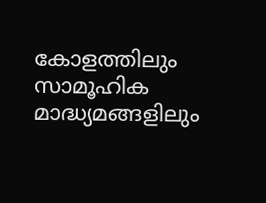കോളത്തിലും സാമൂഹിക മാദ്ധ്യമങ്ങളിലും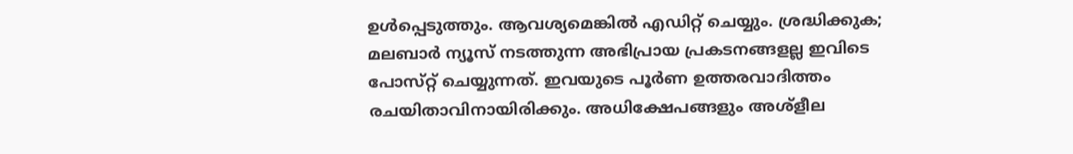ഉൾപ്പെടുത്തും. ആവശ്യമെങ്കിൽ എഡിറ്റ് ചെയ്യും. ശ്രദ്ധിക്കുക; മലബാർ ന്യൂസ് നടത്തുന്ന അഭിപ്രായ പ്രകടനങ്ങളല്ല ഇവിടെ പോസ്‌റ്റ് ചെയ്യുന്നത്. ഇവയുടെ പൂർണ ഉത്തരവാദിത്തം രചയിതാവിനായിരിക്കും. അധിക്ഷേപങ്ങളും അശ്‌ളീല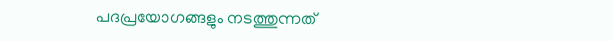പദപ്രയോഗങ്ങളും നടത്തുന്നത്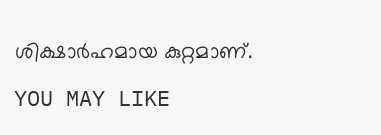ശിക്ഷാർഹമായ കുറ്റമാണ്.

YOU MAY LIKE